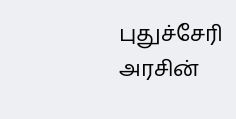புதுச்சேரி அரசின்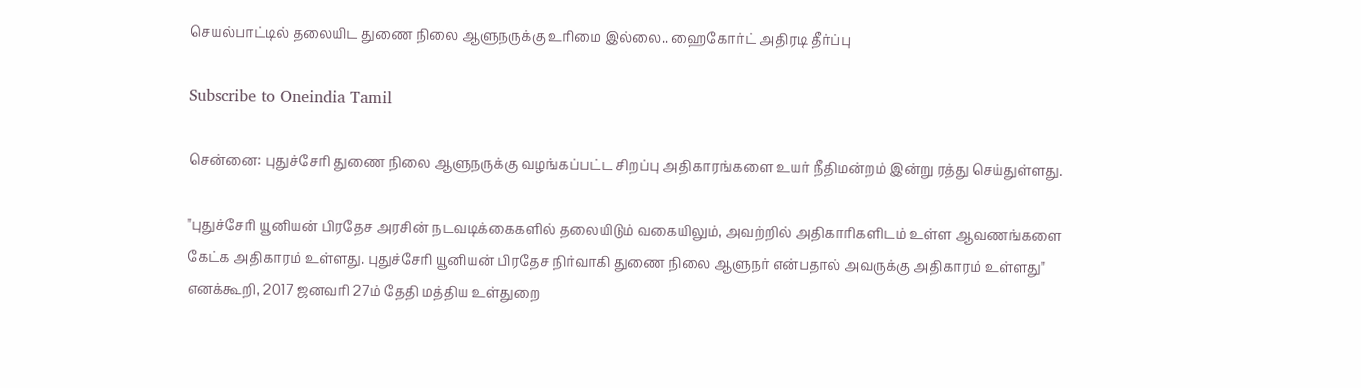செயல்பாட்டில் தலையிட துணை நிலை ஆளுநருக்கு உரிமை இல்லை.. ஹைகோர்ட் அதிரடி தீர்ப்பு

Subscribe to Oneindia Tamil

சென்னை: புதுச்சேரி துணை நிலை ஆளுநருக்கு வழங்கப்பட்ட சிறப்பு அதிகாரங்களை உயர் நீதிமன்றம் இன்று ரத்து செய்துள்ளது.

"புதுச்சேரி யூனியன் பிரதேச அரசின் நடவடிக்கைகளில் தலையிடும் வகையிலும், அவற்றில் அதிகாரிகளிடம் உள்ள ஆவணங்களை கேட்க அதிகாரம் உள்ளது. புதுச்சேரி யூனியன் பிரதேச நிர்வாகி துணை நிலை ஆளுநர் என்பதால் அவருக்கு அதிகாரம் உள்ளது" எனக்கூறி, 2017 ஜனவரி 27ம் தேதி மத்திய உள்துறை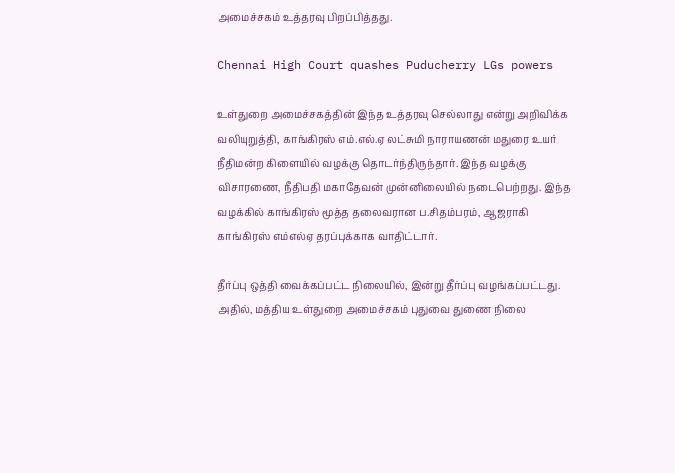அமைச்சகம் உத்தரவு பிறப்பித்தது.

Chennai High Court quashes Puducherry LGs powers

உள்துறை அமைச்சகத்தின் இந்த உத்தரவு செல்லாது என்று அறிவிக்க வலியுறுத்தி, காங்கிரஸ் எம்.எல்.ஏ லட்சுமி நாராயணன் மதுரை உயர் நீதிமன்ற கிளையில் வழக்கு தொடர்ந்திருந்தார். இந்த வழக்கு விசாரணை, நீதிபதி மகாதேவன் முன்னிலையில் நடைபெற்றது. இந்த வழக்கில் காங்கிரஸ் மூத்த தலைவரான ப.சிதம்பரம், ஆஜராகி காங்கிரஸ் எம்எல்ஏ தரப்புக்காக வாதிட்டார்.

தீர்ப்பு ஒத்தி வைக்கப்பட்ட நிலையில், இன்று தீர்ப்பு வழங்கப்பட்டது. அதில், மத்திய உள்துறை அமைச்சகம் புதுவை துணை நிலை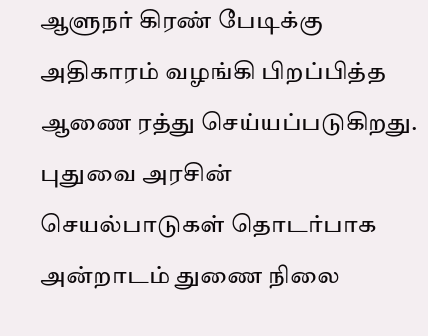ஆளுநர் கிரண் பேடிக்கு அதிகாரம் வழங்கி பிறப்பித்த ஆணை ரத்து செய்யப்படுகிறது. புதுவை அரசின் செயல்பாடுகள் தொடர்பாக அன்றாடம் துணை நிலை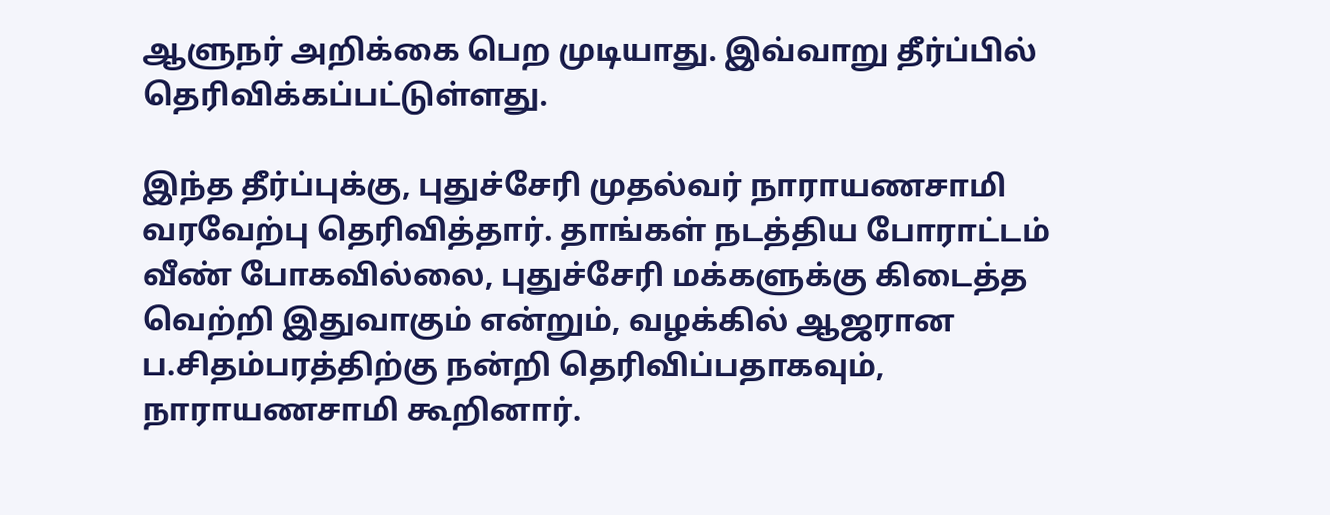ஆளுநர் அறிக்கை பெற முடியாது. இவ்வாறு தீர்ப்பில் தெரிவிக்கப்பட்டுள்ளது.

இந்த தீர்ப்புக்கு, புதுச்சேரி முதல்வர் நாராயணசாமி வரவேற்பு தெரிவித்தார். தாங்கள் நடத்திய போராட்டம் வீண் போகவில்லை, புதுச்சேரி மக்களுக்கு கிடைத்த வெற்றி இதுவாகும் என்றும், வழக்கில் ஆஜரான ப.சிதம்பரத்திற்கு நன்றி தெரிவிப்பதாகவும், நாராயணசாமி கூறினார்.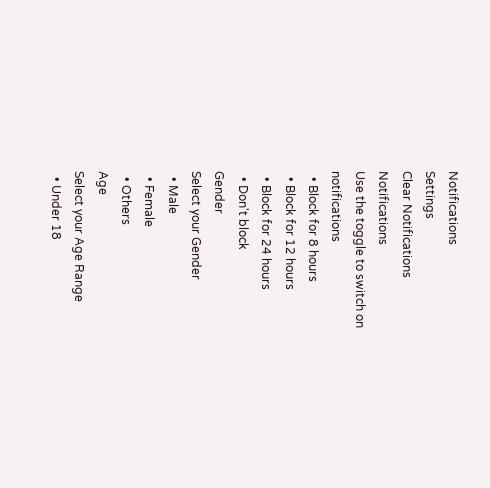Notifications
Settings
Clear Notifications
Notifications
Use the toggle to switch on notifications
  • Block for 8 hours
  • Block for 12 hours
  • Block for 24 hours
  • Don't block
Gender
Select your Gender
  • Male
  • Female
  • Others
Age
Select your Age Range
  • Under 18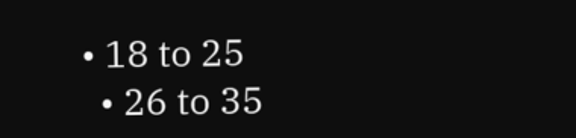• 18 to 25
  • 26 to 35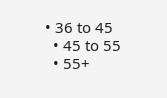• 36 to 45
  • 45 to 55
  • 55+